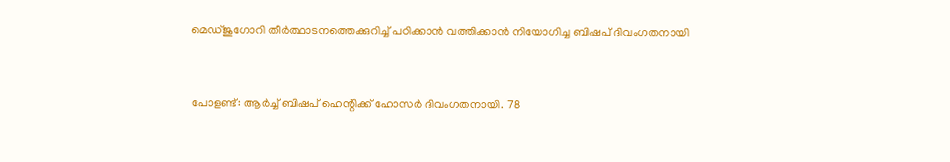മെഡ്ജുഗോറി തീര്‍ത്ഥാടനത്തെക്കുറിച്ച് പഠിക്കാന്‍ വത്തിക്കാന്‍ നിയോഗിച്ച ബിഷപ് ദിവംഗതനായി


പോളണ്ട്: ആര്‍ച്ച് ബിഷപ് ഹെന്റിക്ക് ഹോസര്‍ ദിവംഗതനായി. 78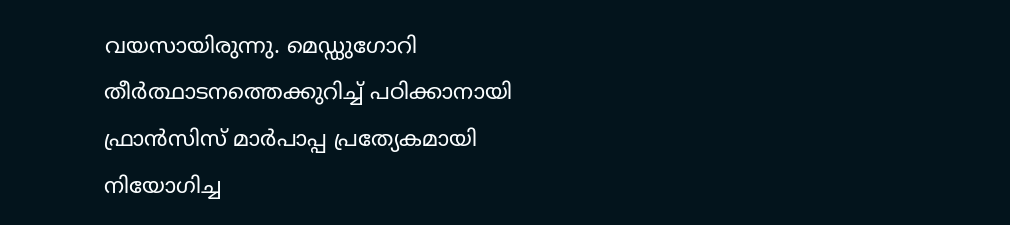വയസായിരുന്നു. മെഡ്ഡുഗോറി തീര്‍ത്ഥാടനത്തെക്കുറിച്ച് പഠിക്കാനായി ഫ്രാന്‍സിസ് മാര്‍പാപ്പ പ്രത്യേകമായി നിയോഗിച്ച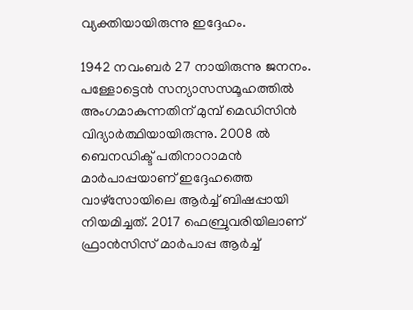വ്യക്തിയായിരുന്നു ഇദ്ദേഹം.

1942 നവംബര്‍ 27 നായിരുന്നു ജനനം. പള്ളോട്ടെന്‍ സന്യാസസമൂഹത്തില്‍ അംഗമാകുന്നതിന് മുമ്പ് മെഡിസിന്‍ വിദ്യാര്‍ത്ഥിയായിരുന്നു. 2008 ല്‍ ബെനഡിക്ട് പതിനാറാമന്‍ മാര്‍പാപ്പയാണ് ഇദ്ദേഹത്തെ വാഴ്‌സോയിലെ ആര്‍ച്ച് ബിഷപ്പായി നിയമിച്ചത്. 2017 ഫെബ്രുവരിയിലാണ് ഫ്രാന്‍സിസ് മാര്‍പാപ്പ ആര്‍ച്ച്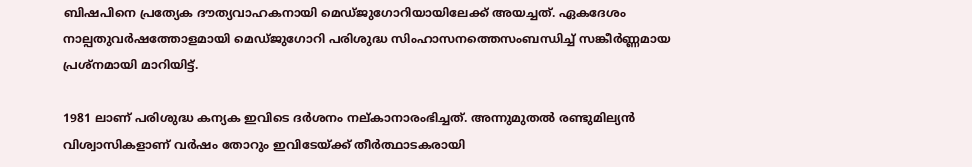ബിഷപിനെ പ്രത്യേക ദൗത്യവാഹകനായി മെഡ്ജുഗോറിയായിലേക്ക് അയച്ചത്. ഏകദേശം നാല്പതുവര്‍ഷത്തോളമായി മെഡ്ജുഗോറി പരിശുദ്ധ സിംഹാസനത്തെസംബന്ധിച്ച് സങ്കീര്‍ണ്ണമായ പ്രശ്‌നമായി മാറിയിട്ട്.

1981 ലാണ് പരിശുദ്ധ കന്യക ഇവിടെ ദര്‍ശനം നല്കാനാരംഭിച്ചത്. അന്നുമുതല്‍ രണ്ടുമില്യന്‍ വിശ്വാസികളാണ് വര്‍ഷം തോറും ഇവിടേയ്ക്ക് തീര്‍ത്ഥാടകരായി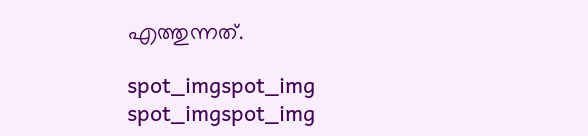എത്തുന്നത്.

spot_imgspot_img
spot_imgspot_img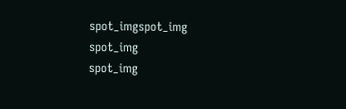spot_imgspot_img
spot_img
spot_img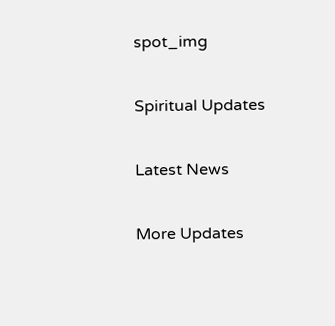spot_img

Spiritual Updates

Latest News

More Updates